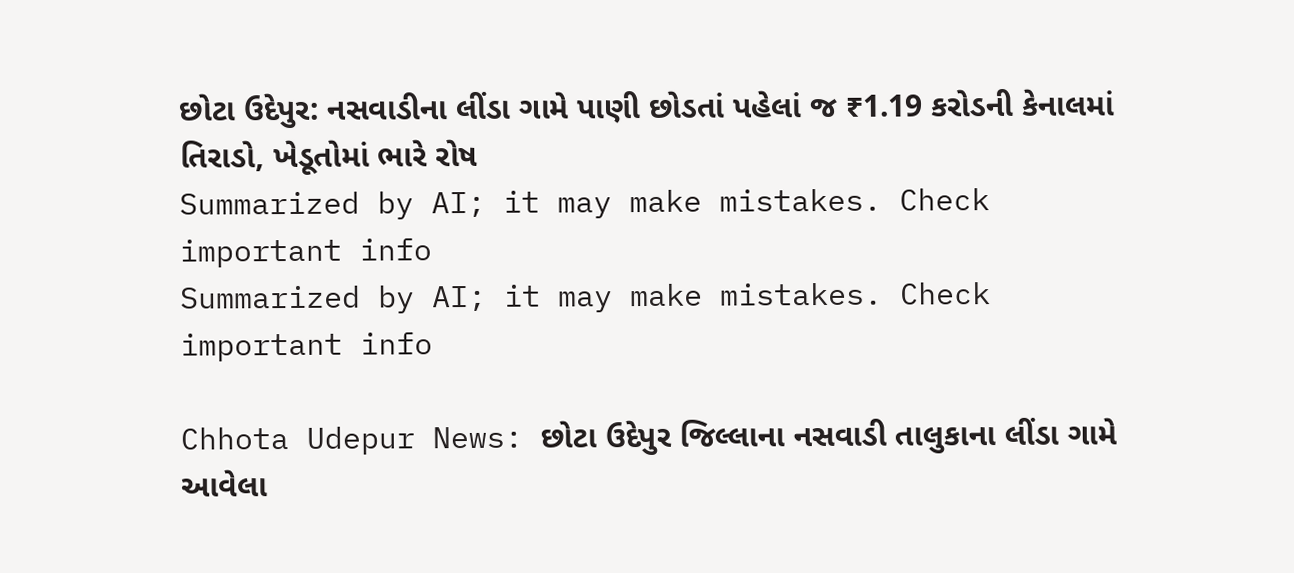છોટા ઉદેપુર: નસવાડીના લીંડા ગામે પાણી છોડતાં પહેલાં જ ₹1.19 કરોડની કેનાલમાં તિરાડો, ખેડૂતોમાં ભારે રોષ
Summarized by AI; it may make mistakes. Check important info
Summarized by AI; it may make mistakes. Check important info

Chhota Udepur News: છોટા ઉદેપુર જિલ્લાના નસવાડી તાલુકાના લીંડા ગામે આવેલા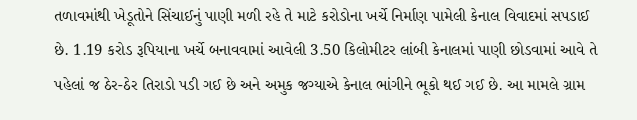તળાવમાંથી ખેડૂતોને સિંચાઈનું પાણી મળી રહે તે માટે કરોડોના ખર્ચે નિર્માણ પામેલી કેનાલ વિવાદમાં સપડાઈ છે. 1.19 કરોડ રૂપિયાના ખર્ચે બનાવવામાં આવેલી 3.50 કિલોમીટર લાંબી કેનાલમાં પાણી છોડવામાં આવે તે પહેલાં જ ઠેર-ઠેર તિરાડો પડી ગઈ છે અને અમુક જગ્યાએ કેનાલ ભાંગીને ભૂકો થઈ ગઈ છે. આ મામલે ગ્રામ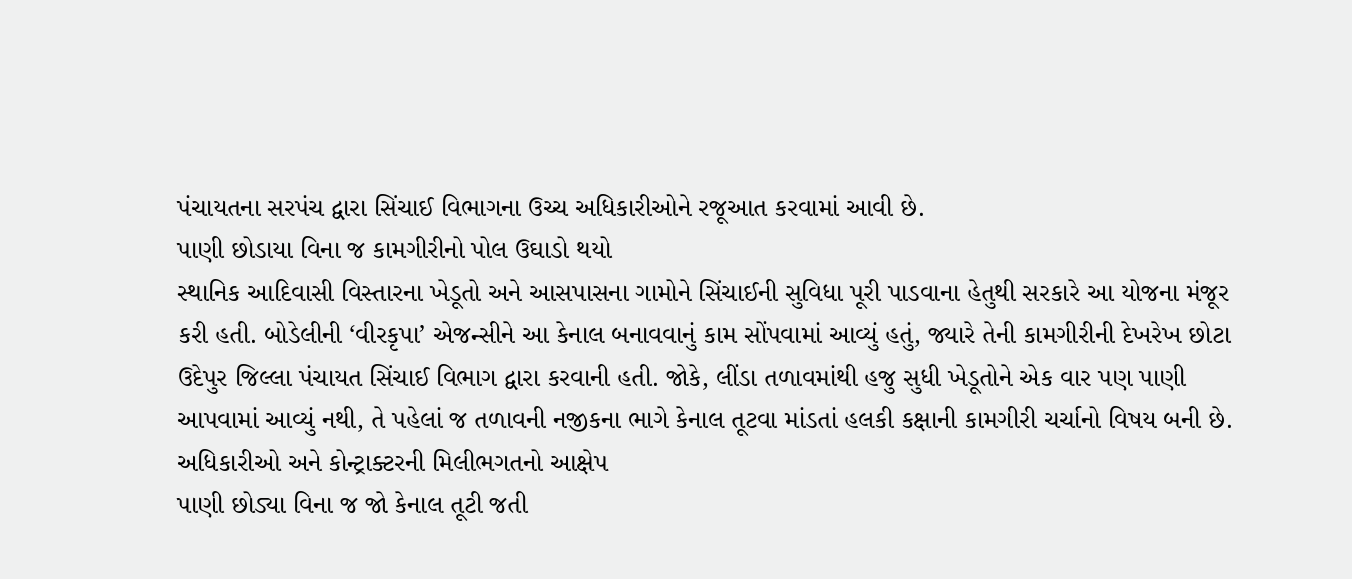પંચાયતના સરપંચ દ્વારા સિંચાઈ વિભાગના ઉચ્ચ અધિકારીઓને રજૂઆત કરવામાં આવી છે.
પાણી છોડાયા વિના જ કામગીરીનો પોલ ઉઘાડો થયો
સ્થાનિક આદિવાસી વિસ્તારના ખેડૂતો અને આસપાસના ગામોને સિંચાઈની સુવિધા પૂરી પાડવાના હેતુથી સરકારે આ યોજના મંજૂર કરી હતી. બોડેલીની ‘વીરકૃપા’ એજન્સીને આ કેનાલ બનાવવાનું કામ સોંપવામાં આવ્યું હતું, જ્યારે તેની કામગીરીની દેખરેખ છોટા ઉદેપુર જિલ્લા પંચાયત સિંચાઈ વિભાગ દ્વારા કરવાની હતી. જોકે, લીંડા તળાવમાંથી હજુ સુધી ખેડૂતોને એક વાર પણ પાણી આપવામાં આવ્યું નથી, તે પહેલાં જ તળાવની નજીકના ભાગે કેનાલ તૂટવા માંડતાં હલકી કક્ષાની કામગીરી ચર્ચાનો વિષય બની છે.
અધિકારીઓ અને કોન્ટ્રાક્ટરની મિલીભગતનો આક્ષેપ
પાણી છોડ્યા વિના જ જો કેનાલ તૂટી જતી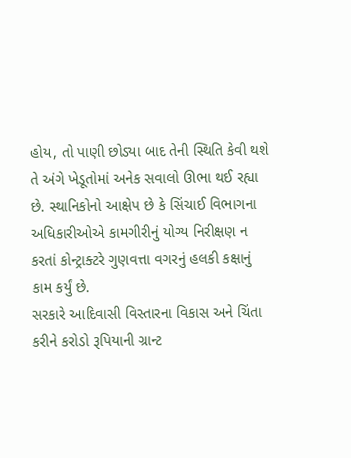હોય, તો પાણી છોડ્યા બાદ તેની સ્થિતિ કેવી થશે તે અંગે ખેડૂતોમાં અનેક સવાલો ઊભા થઈ રહ્યા છે. સ્થાનિકોનો આક્ષેપ છે કે સિંચાઈ વિભાગના અધિકારીઓએ કામગીરીનું યોગ્ય નિરીક્ષણ ન કરતાં કોન્ટ્રાક્ટરે ગુણવત્તા વગરનું હલકી કક્ષાનું કામ કર્યું છે.
સરકારે આદિવાસી વિસ્તારના વિકાસ અને ચિંતા કરીને કરોડો રૂપિયાની ગ્રાન્ટ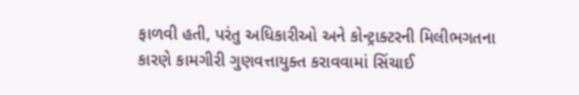ફાળવી હતી, પરંતુ અધિકારીઓ અને કોન્ટ્રાક્ટરની મિલીભગતના કારણે કામગીરી ગુણવત્તાયુક્ત કરાવવામાં સિંચાઈ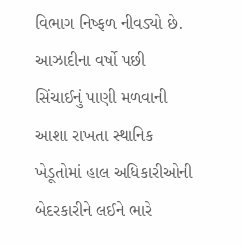વિભાગ નિષ્ફળ નીવડ્યો છે. આઝાદીના વર્ષો પછી સિંચાઈનું પાણી મળવાની આશા રાખતા સ્થાનિક ખેડૂતોમાં હાલ અધિકારીઓની બેદરકારીને લઈને ભારે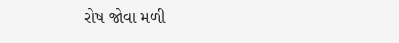રોષ જોવા મળી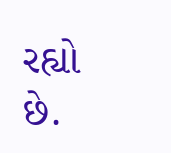રહ્યો છે.